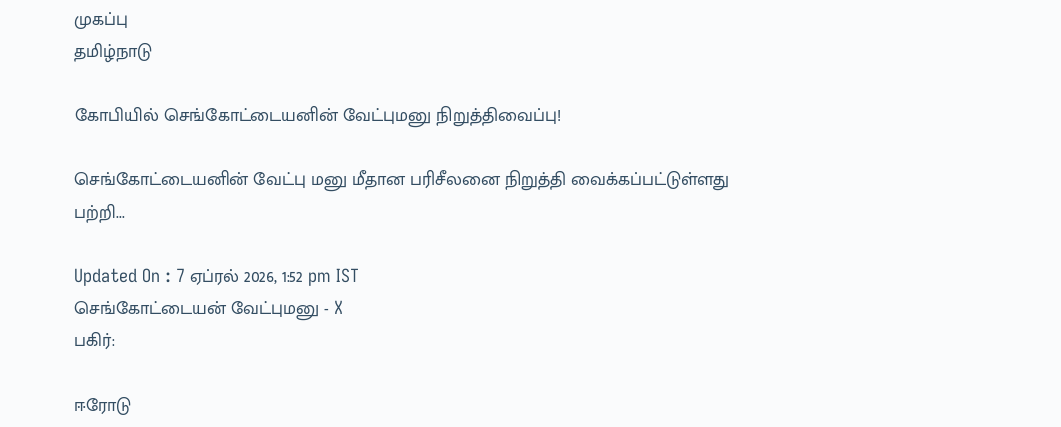முகப்பு
தமிழ்நாடு

கோபியில் செங்கோட்டையனின் வேட்புமனு நிறுத்திவைப்பு!

செங்கோட்டையனின் வேட்பு மனு மீதான பரிசீலனை நிறுத்தி வைக்கப்பட்டுள்ளது பற்றி...

Updated On : 7 ஏப்ரல் 2026, 1:52 pm IST
செங்கோட்டையன் வேட்புமனு - X
பகிர்:

ஈரோடு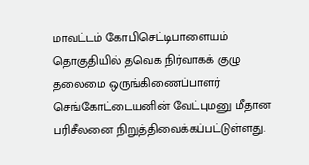மாவட்டம் கோபிசெட்டிபாளையம் தொகுதியில் தவெக நிர்வாகக் குழு தலைமை ஒருங்கிணைப்பாளர் செங்கோட்டையனின் வேட்புமனு மீதான பரிசீலனை நிறுத்திவைக்கப்பட்டுள்ளது.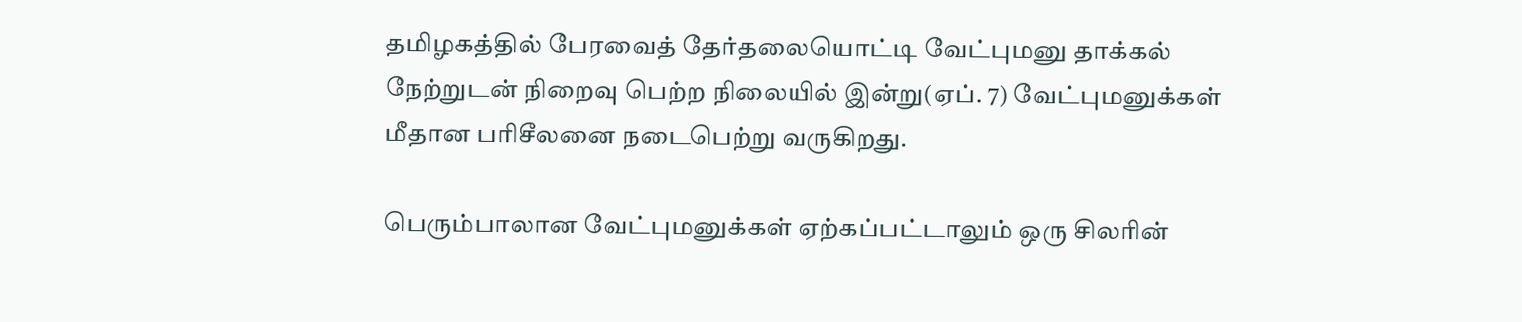தமிழகத்தில் பேரவைத் தேர்தலையொட்டி வேட்புமனு தாக்கல் நேற்றுடன் நிறைவு பெற்ற நிலையில் இன்று(ஏப். 7) வேட்புமனுக்கள் மீதான பரிசீலனை நடைபெற்று வருகிறது.

பெரும்பாலான வேட்புமனுக்கள் ஏற்கப்பட்டாலும் ஒரு சிலரின்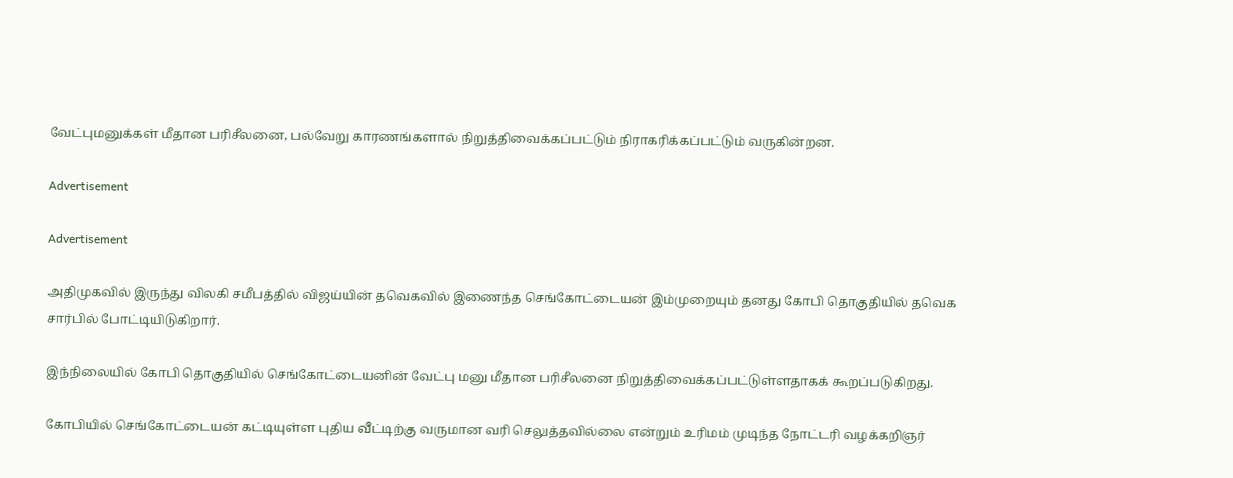வேட்புமனுக்கள் மீதான பரிசீலனை, பல்வேறு காரணங்களால் நிறுத்திவைக்கப்பட்டும் நிராகரிக்கப்பட்டும் வருகின்றன.

Advertisement

Advertisement

அதிமுகவில் இருந்து விலகி சமீபத்தில் விஜய்யின் தவெகவில் இணைந்த செங்கோட்டையன் இம்முறையும் தனது கோபி தொகுதியில் தவெக சார்பில் போட்டியிடுகிறார்.

இந்நிலையில் கோபி தொகுதியில் செங்கோட்டையனின் வேட்பு மனு மீதான பரிசீலனை நிறுத்திவைக்கப்பட்டுள்ளதாகக் கூறப்படுகிறது.

கோபியில் செங்கோட்டையன் கட்டியுள்ள புதிய வீட்டிற்கு வருமான வரி செலுத்தவில்லை என்றும் உரிமம் முடிந்த நோட்டரி வழக்கறிஞர்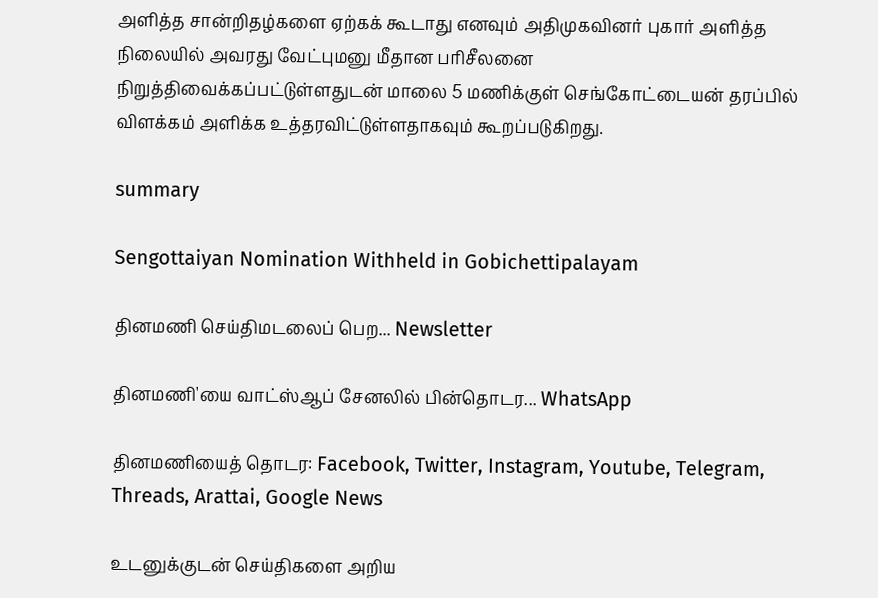அளித்த சான்றிதழ்களை ஏற்கக் கூடாது எனவும் அதிமுகவினர் புகார் அளித்த நிலையில் அவரது வேட்புமனு மீதான பரிசீலனை நிறுத்திவைக்கப்பட்டுள்ளதுடன் மாலை 5 மணிக்குள் செங்கோட்டையன் தரப்பில் விளக்கம் அளிக்க உத்தரவிட்டுள்ளதாகவும் கூறப்படுகிறது.

summary

Sengottaiyan Nomination Withheld in Gobichettipalayam

தினமணி செய்திமடலைப் பெற... Newsletter

தினமணி'யை வாட்ஸ்ஆப் சேனலில் பின்தொடர... WhatsApp

தினமணியைத் தொடர: Facebook, Twitter, Instagram, Youtube, Telegram, Threads, Arattai, Google News

உடனுக்குடன் செய்திகளை அறிய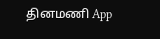தினமணி App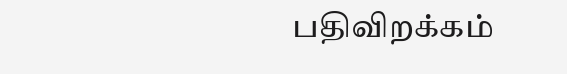பதிவிறக்கம்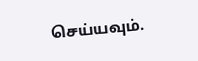செய்யவும்.